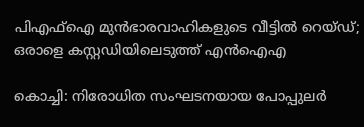പിഎഫ്‌ഐ മുൻഭാരവാഹികളുടെ വീട്ടിൽ റെയ്ഡ്; ഒരാളെ കസ്റ്റഡിയിലെടുത്ത് എൻഐഎ

കൊച്ചി: നിരോധിത സംഘടനയായ പോപ്പുലർ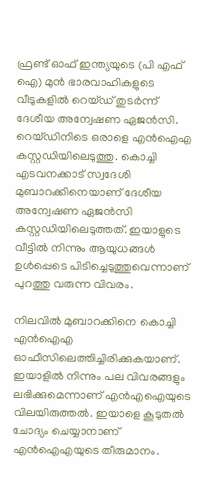ഫ്രണ്ട് ഓഫ് ഇന്ത്യയുടെ (പി എഫ് ഐ) മുൻ ഭാരവാഹികളുടെ വീടുകളിൽ റെയ്ഡ് തുടർന്ന് ദേശീയ അന്വേഷണ ഏജൻസി. റെയ്ഡിനിടെ ഒരാളെ എൻഐഎ കസ്റ്റഡിയിലെടുത്തു. കൊച്ചി എടവനക്കാട് സ്വദേശി മുബാറക്കിനെയാണ് ദേശീയ അന്വേഷണ ഏജൻസി കസ്റ്റഡിയിലെടുത്തത്. ഇയാളുടെ വീട്ടിൽ നിന്നും ആയുധങ്ങൾ ഉൾപ്പെടെ പിടിച്ചെടുത്തുവെന്നാണ് പുറത്തു വരുന്ന വിവരം.

നിലവിൽ മുബാറക്കിനെ കൊച്ചി എൻഐഎ ഓഫീസിലെത്തിച്ചിരിക്കുകയാണ്. ഇയാളിൽ നിന്നും പല വിവരങ്ങളും ലഭിക്കുമെന്നാണ് എൻഎഐയുടെ വിലയിരുത്തൽ. ഇയാളെ കൂടുതൽ ചോദ്യം ചെയ്യാനാണ് എൻഐഎയുടെ തീരുമാനം.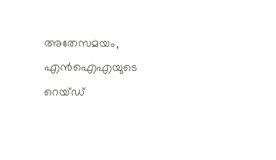അതേസമയം, എൻഐഎയുടെ റെയ്ഡ്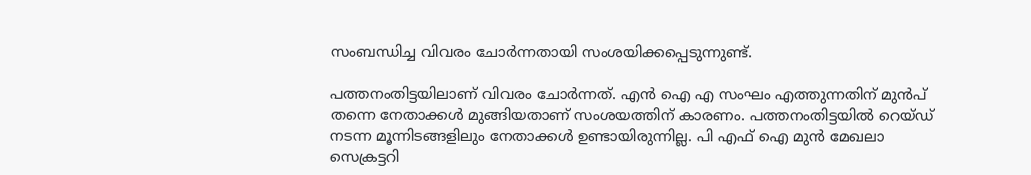സംബന്ധിച്ച വിവരം ചോർന്നതായി സംശയിക്കപ്പെടുന്നുണ്ട്.

പത്തനംതിട്ടയിലാണ് വിവരം ചോർന്നത്. എൻ ഐ എ സംഘം എത്തുന്നതിന് മുൻപ് തന്നെ നേതാക്കൾ മുങ്ങിയതാണ് സംശയത്തിന് കാരണം. പത്തനംതിട്ടയിൽ റെയ്ഡ് നടന്ന മൂന്നിടങ്ങളിലും നേതാക്കൾ ഉണ്ടായിരുന്നില്ല. പി എഫ് ഐ മുൻ മേഖലാ സെക്രട്ടറി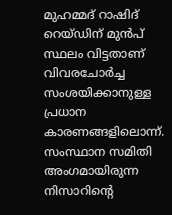മുഹമ്മദ് റാഷിദ് റെയ്ഡിന് മുൻപ് സ്ഥലം വിട്ടതാണ് വിവരചോർച്ച സംശയിക്കാനുള്ള പ്രധാന കാരണങ്ങളിലൊന്ന്. സംസ്ഥാന സമിതി അംഗമായിരുന്ന നിസാറിന്റെ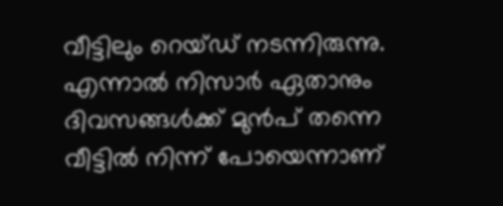വീട്ടിലും റെയ്ഡ് നടന്നിരുന്നു. എന്നാൽ നിസാർ ഏതാനും ദിവസങ്ങൾക്ക് മുൻപ് തന്നെ വീട്ടിൽ നിന്ന് പോയെന്നാണ്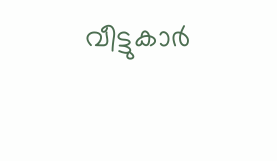വീട്ടുകാർ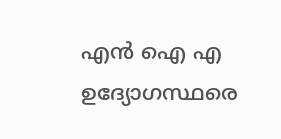എൻ ഐ എ ഉദ്യോഗസ്ഥരെ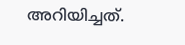അറിയിച്ചത്.